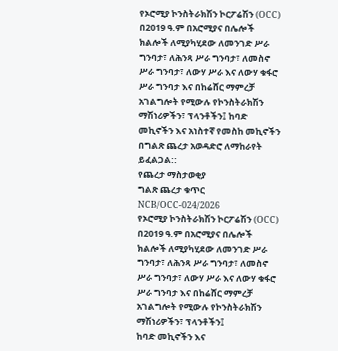የኦሮሚያ ኮንስትራክሽን ኮርፖሬሽን (OCC) በ2019 ዓ.ም በአሮሚያና በሌሎች ክልሎች ለሚያካሂደው ለመንገድ ሥራ ግንባታ፣ ለሕንጻ ሥራ ግንባታ፣ ለመስኖ ሥራ ግንባታ፣ ለውሃ ሥራ እና ለውሃ ቁፋሮ ሥራ ግንባታ እና በከሬሸር ማምረቻ አገልግሎት የሚውሉ የኮንስትራክሽን ማሽነሪዎችን፣ ፕላንቶችን፤ ከባድ መኪኖችን እና አነስተኛ የመስከ መኪኖችን በግልጽ ጨረታ አወዳድሮ ለማከራየት ይፈልጋል::
የጨረታ ማስታወቂያ
ግልጽ ጨረታ ቁጥር NCB/OCC-024/2026
የኦሮሚያ ኮንስትራክሽን ኮርፖሬሽን (OCC) በ2019 ዓ.ም በአሮሚያና በሌሎች ክልሎች ለሚያካሂደው ለመንገድ ሥራ ግንባታ፣ ለሕንጻ ሥራ ግንባታ፣ ለመስኖ ሥራ ግንባታ፣ ለውሃ ሥራ እና ለውሃ ቁፋሮ ሥራ ግንባታ እና በከሬሸር ማምረቻ አገልግሎት የሚውሉ የኮንስትራክሽን ማሽነሪዎችን፣ ፕላንቶችን፤
ከባድ መኪኖችን እና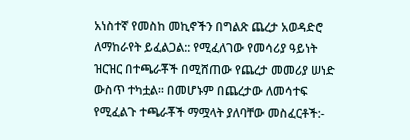አነስተኛ የመስከ መኪኖችን በግልጽ ጨረታ አወዳድሮ ለማከራየት ይፈልጋል:: የሚፈለገው የመሳሪያ ዓይነት ዝርዝር በተጫራቾች በሚሸጠው የጨረታ መመሪያ ሠነድ ውስጥ ተካቷል። በመሆኑም በጨረታው ለመሳተፍ የሚፈልጉ ተጫራቾች ማሟላት ያለባቸው መስፈርቶች:-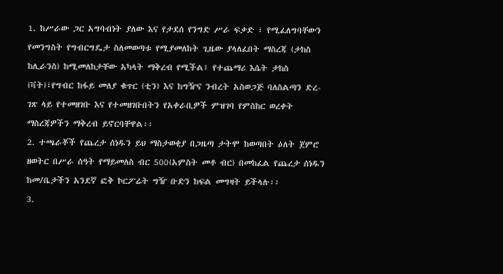1. ከሥራው ጋር አግባብነት ያለው እና የታደሰ የንግድ ሥራ ፍቃድ ፣ የሚፈለግባቸውን የመንግስት የግብርግዴታ ስለመወጣቱ የሚያመለከት ጊዜው ያላለፈበት ማስረጃ (ታከስ ከሊራንስ) ከሚመለከታቸው አካላት ማቅረብ የሚችል፤ የተጨማሪ እሴት ታከስ (ቫት)፣የግብር ከፋይ መለያ ቁጥር (ቲን) እና ከግዥና ንብረት አስወጋጅ ባለስልጣን ድረ-ገጽ ላይ የተመዘገቡ እና የተመዘገቡበትን የአቀራቢዎች ምዝገባ የምስከር ወረቀት ማስረጃዎችን ማቅረብ ይኖርባቸዋል፡፡
2. ተጫራቾች የጨረታ ሰነዱን ይህ ማስታወቂያ በጋዜጣ ታትሞ ከወጣበት ዕለት ጀምሮ ዘወትር በሥራ ሰዓት የማይመለስ ብር 500(አምስት መቶ ብር) በመከፈል የጨረታ ሰነዱን ከመ/ቤታችን አንደኛ ፎቅ ኮርፖሬት ግዥ ቡድን ከፍል መግዛት ይችላሉ፡፡
3.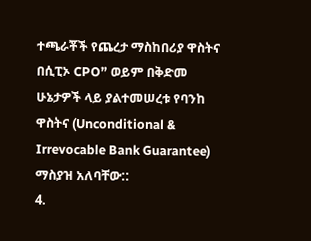ተጫራቾች የጨረታ ማስከበሪያ ዋስትና በሲፒኦ CPO” ወይም በቅድመ ሁኔታዎች ላይ ያልተመሠረቱ የባንከ ዋስትና (Unconditional & Irrevocable Bank Guarantee) ማስያዝ አለባቸው::
4.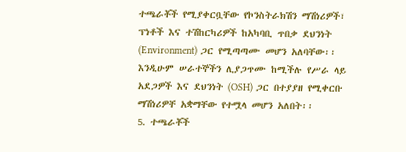ተጫራቾች የሚያቀርቧቸው የኮንስትራክሽን ማሽነሪዎች፣ ፕነቶች እና ተሽከርካሪዎች ከአካባቢ ጥበቃ ደህንነት (Environment) ጋር የሚጣጣሙ መሆን አለባቸው፡፡ እንዲሁም ሠራተኞችን ሊያጋጥሙ ከሚችሉ የሥራ ላይ አደጋዎች እና ደህንነት (OSH) ጋር በተያያዘ የሚቀርቡ ማሽነሪዎቸ አቋማቸው የተሟላ መሆን አለበት፡፡
5. ተጫራቾች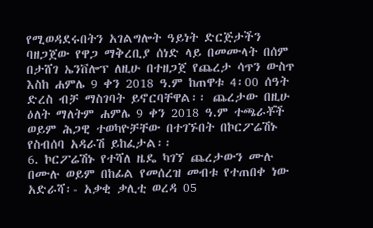የሚወዳደሩበትን አገልግሎት ዓይነት ድርጅታችን ባዘጋጀው የዋጋ ማቅረቢያ ሰነድ ላይ በመሙላት በሰም በታሸገ ኤንቨሎፕ ለዚሁ በተዘጋጀ የጨረታ ሳጥን ውስጥ እስከ ሐምሌ 9 ቀን 2018 ዓ.ም ከጠዋቱ 4፡00 ሰዓት ድረስ ብቻ ማስገባት ይኖርባቸዋል፡፡ ጨረታው በዚሁ ዕለት ማለትም ሐምሌ 9 ቀን 2018 ዓ.ም ተጫራቾች ወይም ሕጋዊ ተወካዮቻቸው በተገኙበት በኮርፖሬሽኑ የስብሰባ አዳራሽ ይከፈታል፡፡
6. ኮርፖሬሽኑ የተሻለ ዜዴ ካገኘ ጨረታውን ሙሉ በሙሉ ወይም በከፊል የመሰረዝ መብቱ የተጠበቀ ነው
አድራሻ፡- አቃቂ ቃሊቲ ወረዳ 05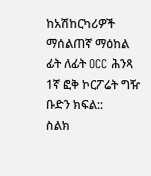ከአሽከርካሪዎች ማሰልጠኛ ማዕከል ፊት ለፊት OCC ሕንጻ 1ኛ ፎቅ ኮርፖሬት ግዥ ቡድን ክፍል::
ስልክ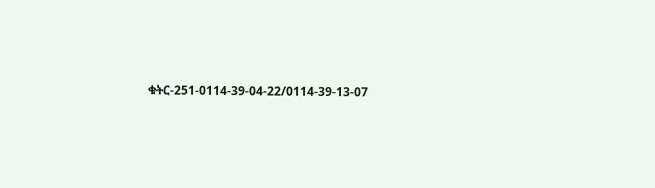ቁትር-251-0114-39-04-22/0114-39-13-07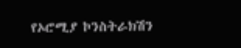የኦሮሚያ ኮንስትራክሽን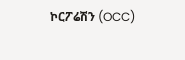ኮርፖሬሽን (OCC)